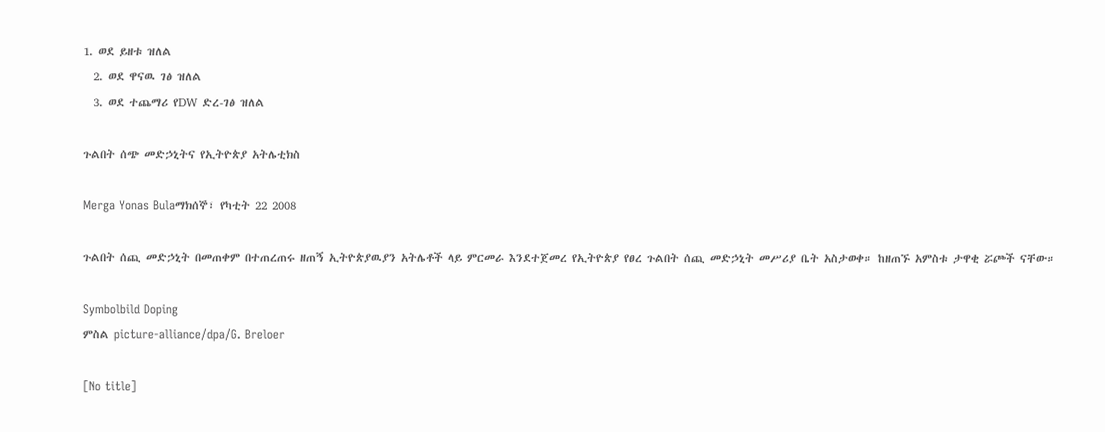1. ወደ ይዘቱ ዝለል
  2. ወደ ዋናዉ ገፅ ዝለል
  3. ወደ ተጨማሪ የDW ድረ-ገፅ ዝለል

ጉልበት ሰጭ መድኃኒትና የኢትዮጵያ አትሌቲክስ

Merga Yonas Bulaማክሰኞ፣ የካቲት 22 2008

ጉልበት ሰጪ መድኃኒት በመጠቀም በተጠረጠሩ ዘጠኝ ኢትዮጵያዉያን አትሌቶች ላይ ምርመራ እንደተጀመረ የኢትዮጵያ የፀረ ጉልበት ሰጪ መድኃኒት መሥሪያ ቤት አስታወቀ። ከዘጠኙ አምስቱ ታዋቂ ሯጮች ናቸው።

Symbolbild Doping
ምስል picture-alliance/dpa/G. Breloer

[No title]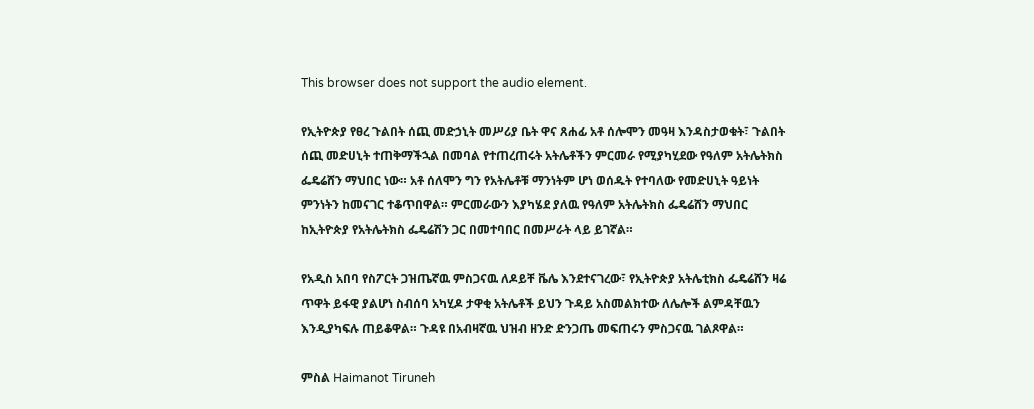This browser does not support the audio element.

የኢትዮጵያ የፀረ ጉልበት ሰጪ መድኃኒት መሥሪያ ቤት ዋና ጸሐፊ አቶ ሰሎሞን መዓዛ እንዳስታወቁት፣ ጉልበት ሰጪ መድሀኒት ተጠቅማችኋል በመባል የተጠረጠሩት አትሌቶችን ምርመራ የሚያካሂደው የዓለም አትሌትክስ ፌዴሬሸን ማህበር ነው። አቶ ሰለሞን ግን የአትሌቶቹ ማንነትም ሆነ ወሰዱት የተባለው የመድሀኒት ዓይነት ምንነትን ከመናገር ተቆጥበዋል። ምርመራውን እያካሄደ ያለዉ የዓለም አትሌትክስ ፌዴሬሸን ማህበር ከኢትዮጵያ የአትሌትክስ ፌዴሬሽን ጋር በመተባበር በመሥራት ላይ ይገኛል።

የአዲስ አበባ የስፖርት ጋዝጤኛዉ ምስጋናዉ ለዶይቸ ቬሌ እንደተናገረው፣ የኢትዮጵያ አትሌቲክስ ፌዴሬሸን ዛሬ ጥዋት ይፋዊ ያልሆነ ስብሰባ አካሂዶ ታዋቂ አትሌቶች ይህን ጉዳይ አስመልክተው ለሌሎች ልምዳቸዉን እንዲያካፍሉ ጠይቆዋል። ጉዳዩ በአብዛኛዉ ህዝብ ዘንድ ድንጋጤ መፍጠሩን ምስጋናዉ ገልጾዋል።

ምስል Haimanot Tiruneh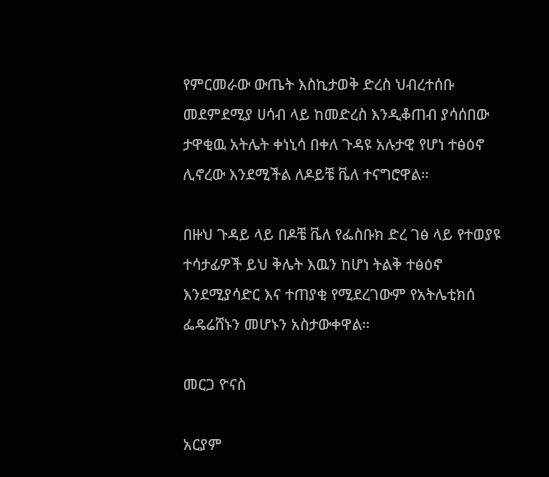የምርመራው ውጤት እስኪታወቅ ድረስ ህብረተሰቡ መደምደሚያ ሀሳብ ላይ ከመድረስ እንዲቆጠብ ያሳሰበው ታዋቂዉ አትሌት ቀነኒሳ በቀለ ጉዳዩ አሉታዊ የሆነ ተፅዕኖ ሊኖረው እንደሚችል ለዶይቼ ቬለ ተናግሮዋል።

በዙህ ጉዳይ ላይ በዶቼ ቬለ የፌስቡክ ድረ ገፅ ላይ የተወያዩ ተሳታፊዎች ይህ ቅሌት እዉን ከሆነ ትልቅ ተፅዕኖ እንደሚያሳድር እና ተጠያቂ የሚደረገውም የአትሌቲክሰ ፌዴሬሸኑን መሆኑን አስታውቀዋል።

መርጋ ዮናስ

አርያም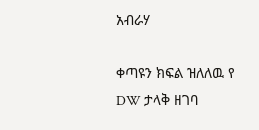አብራሃ

ቀጣዩን ክፍል ዝለለዉ የ DW ታላቅ ዘገባ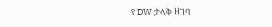የ DW ታላቅ ዘገባ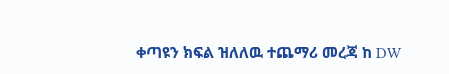ቀጣዩን ክፍል ዝለለዉ ተጨማሪ መረጃ ከ DW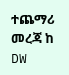ተጨማሪ መረጃ ከ DW